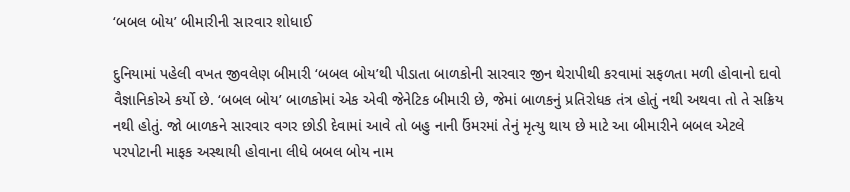‘બબલ બોય’ બીમારીની સારવાર શોધાઈ

દુનિયામાં પહેલી વખત જીવલેણ બીમારી ‘બબલ બોય’થી પીડાતા બાળકોની સારવાર જીન થેરાપીથી કરવામાં સફળતા મળી હોવાનો દાવો વૈજ્ઞાનિકોએ કર્યો છે. ‘બબલ બોય’ બાળકોમાં એક એવી જેનેટિક બીમારી છે, જેમાં બાળકનું પ્રતિરોધક તંત્ર હોતું નથી અથવા તો તે સક્રિય નથી હોતું. જો બાળકને સારવાર વગર છોડી દેવામાં આવે તો બહુ નાની ઉંમરમાં તેનું મૃત્યુ થાય છે માટે આ બીમારીને બબલ એટલે પરપોટાની માફક અસ્થાયી હોવાના લીધે બબલ બોય નામ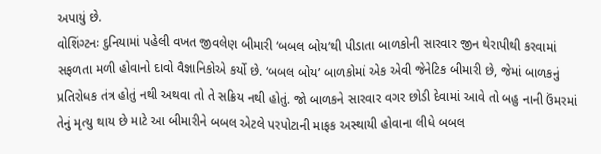અપાયું છે.
વોશિંગ્ટનઃ દુનિયામાં પહેલી વખત જીવલેણ બીમારી ‘બબલ બોય’થી પીડાતા બાળકોની સારવાર જીન થેરાપીથી કરવામાં સફળતા મળી હોવાનો દાવો વૈજ્ઞાનિકોએ કર્યો છે. ‘બબલ બોય’ બાળકોમાં એક એવી જેનેટિક બીમારી છે, જેમાં બાળકનું પ્રતિરોધક તંત્ર હોતું નથી અથવા તો તે સક્રિય નથી હોતું. જો બાળકને સારવાર વગર છોડી દેવામાં આવે તો બહુ નાની ઉંમરમાં તેનું મૃત્યુ થાય છે માટે આ બીમારીને બબલ એટલે પરપોટાની માફક અસ્થાયી હોવાના લીધે બબલ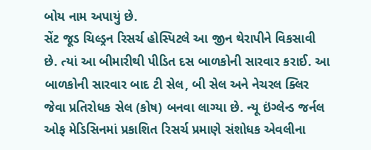બોય નામ અપાયું છે.
સેંટ જૂડ ચિલ્ડ્રન રિસર્ચ હોસ્પિટલે આ જીન થેરાપીને વિકસાવી છે. ત્યાં આ બીમારીથી પીડિત દસ બાળકોની સારવાર કરાઈ. આ બાળકોની સારવાર બાદ ટી સેલ, બી સેલ અને નેચરલ ક્લિર જેવા પ્રતિરોધક સેલ (કોષ) બનવા લાગ્યા છે. ન્યૂ ઇંગ્લેન્ડ જર્નલ ઓફ મેડિસિનમાં પ્રકાશિત રિસર્ચ પ્રમાણે સંશોધક એવલીના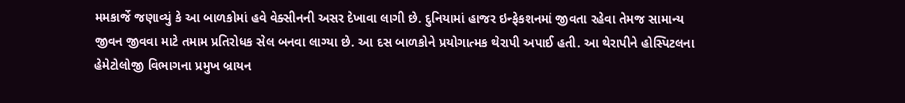મમકાર્જે જણાવ્યું કે આ બાળકોમાં હવે વેક્સીનની અસર દેખાવા લાગી છે. દુનિયામાં હાજર ઇન્ફેકશનમાં જીવતા રહેવા તેમજ સામાન્ય જીવન જીવવા માટે તમામ પ્રતિરોધક સેલ બનવા લાગ્યા છે. આ દસ બાળકોને પ્રયોગાત્મક થેરાપી અપાઈ હતી. આ થેરાપીને હોસ્પિટલના હેમેટોલોજી વિભાગના પ્રમુખ બ્રાયન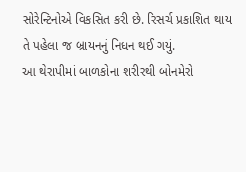સોરેન્ટિનોએ વિકસિત કરી છે. રિસર્ચ પ્રકાશિત થાય તે પહેલા જ બ્રાયનનું નિધન થઈ ગયું.
આ થેરાપીમાં બાળકોના શરીરથી બોનમેરો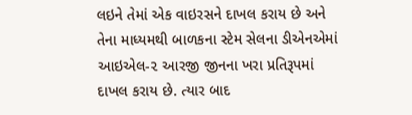લઇને તેમાં એક વાઇરસને દાખલ કરાય છે અને તેના માધ્યમથી બાળકના સ્ટેમ સેલના ડીએનએમાં આઇએલ-૨ આરજી જીનના ખરા પ્રતિરૂપમાં દાખલ કરાય છે. ત્યાર બાદ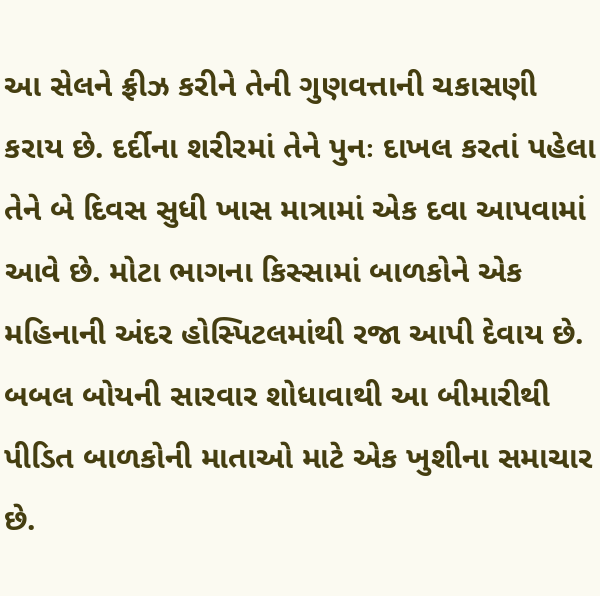આ સેલને ફ્રીઝ કરીને તેની ગુણવત્તાની ચકાસણી કરાય છે. દર્દીના શરીરમાં તેને પુનઃ દાખલ કરતાં પહેલા તેને બે દિવસ સુધી ખાસ માત્રામાં એક દવા આપવામાં આવે છે. મોટા ભાગના કિસ્સામાં બાળકોને એક મહિનાની અંદર હોસ્પિટલમાંથી રજા આપી દેવાય છે. બબલ બોયની સારવાર શોધાવાથી આ બીમારીથી પીડિત બાળકોની માતાઓ માટે એક ખુશીના સમાચાર છે.